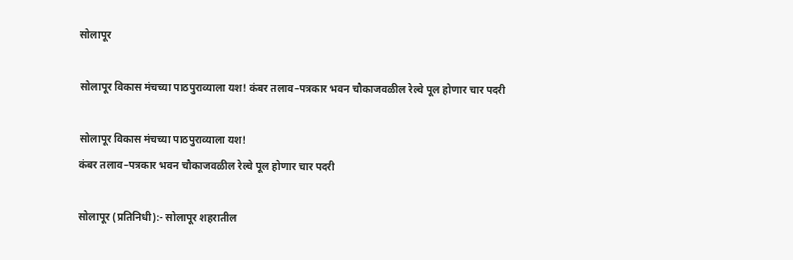सोलापूर

सोलापूर विकास मंचच्या पाठपुराव्याला यश! कंबर तलाव–पत्रकार भवन चौकाजवळील रेल्वे पूल होणार चार पदरी

सोलापूर विकास मंचच्या पाठपुराव्याला यश!
कंबर तलाव–पत्रकार भवन चौकाजवळील रेल्वे पूल होणार चार पदरी

सोलापूर (प्रतिनिधी):- सोलापूर शहरातील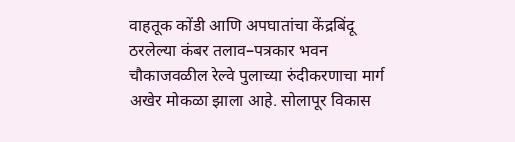वाहतूक कोंडी आणि अपघातांचा केंद्रबिंदू ठरलेल्या कंबर तलाव–पत्रकार भवन चौकाजवळील रेल्वे पुलाच्या रुंदीकरणाचा मार्ग अखेर मोकळा झाला आहे. सोलापूर विकास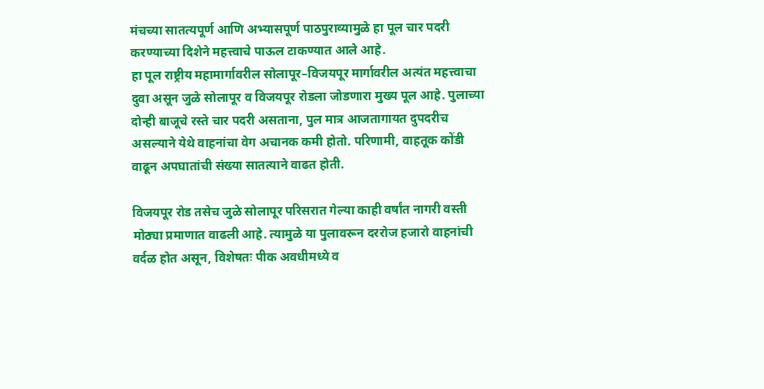मंचच्या सातत्यपूर्ण आणि अभ्यासपूर्ण पाठपुराव्यामुळे हा पूल चार पदरी करण्याच्या दिशेने महत्त्वाचे पाऊल टाकण्यात आले आहे.
हा पूल राष्ट्रीय महामार्गावरील सोलापूर–विजयपूर मार्गावरील अत्यंत महत्त्वाचा दुवा असून जुळे सोलापूर व विजयपूर रोडला जोडणारा मुख्य पूल आहे. पुलाच्या दोन्ही बाजूचे रस्ते चार पदरी असताना, पुल मात्र आजतागायत दुपदरीच असल्याने येथे वाहनांचा वेग अचानक कमी होतो. परिणामी, वाहतूक कोंडी वाढून अपघातांची संख्या सातत्याने वाढत होती.

विजयपूर रोड तसेच जुळे सोलापूर परिसरात गेल्या काही वर्षांत नागरी वस्ती मोठ्या प्रमाणात वाढली आहे. त्यामुळे या पुलावरून दररोज हजारो वाहनांची वर्दळ होत असून, विशेषतः पीक अवधीमध्ये व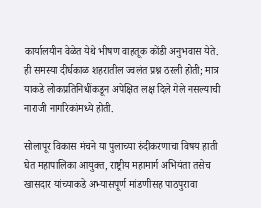कार्यालयीन वेळेत येथे भीषण वाहतूक कोंडी अनुभवास येते. ही समस्या दीर्घकाळ शहरातील ज्वलंत प्रश्न ठरली होती; मात्र याकडे लोकप्रतिनिधींकडून अपेक्षित लक्ष दिले गेले नसल्याची नाराजी नागरिकांमध्ये होती.

सोलापूर विकास मंचने या पुलाच्या रुंदीकरणाचा विषय हाती घेत महापालिका आयुक्त, राष्ट्रीय महामार्ग अभियंता तसेच खासदार यांच्याकडे अभ्यासपूर्ण मांडणीसह पाठपुरावा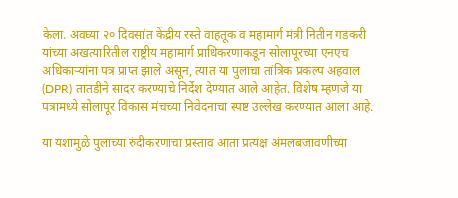केला. अवघ्या २० दिवसांत केंद्रीय रस्ते वाहतूक व महामार्ग मंत्री नितीन गडकरी यांच्या अखत्यारितील राष्ट्रीय महामार्ग प्राधिकरणाकडून सोलापूरच्या एनएच अधिकाऱ्यांना पत्र प्राप्त झाले असून, त्यात या पुलाचा तांत्रिक प्रकल्प अहवाल (DPR) तातडीने सादर करण्याचे निर्देश देण्यात आले आहेत. विशेष म्हणजे या पत्रामध्ये सोलापूर विकास मंचच्या निवेदनाचा स्पष्ट उल्लेख करण्यात आला आहे.

या यशामुळे पुलाच्या रुंदीकरणाचा प्रस्ताव आता प्रत्यक्ष अंमलबजावणीच्या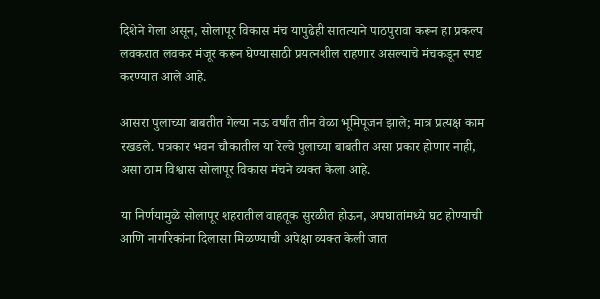दिशेने गेला असून, सोलापूर विकास मंच यापुढेही सातत्याने पाठपुरावा करून हा प्रकल्प लवकरात लवकर मंजूर करून घेण्यासाठी प्रयत्नशील राहणार असल्याचे मंचकडून स्पष्ट करण्यात आले आहे.

आसरा पुलाच्या बाबतीत गेल्या नऊ वर्षांत तीन वेळा भूमिपूजन झाले; मात्र प्रत्यक्ष काम रखडले. पत्रकार भवन चौकातील या रेल्वे पुलाच्या बाबतीत असा प्रकार होणार नाही, असा ठाम विश्वास सोलापूर विकास मंचने व्यक्त केला आहे.

या निर्णयामुळे सोलापूर शहरातील वाहतूक सुरळीत होऊन, अपघातांमध्ये घट होण्याची आणि नागरिकांना दिलासा मिळण्याची अपेक्षा व्यक्त केली जात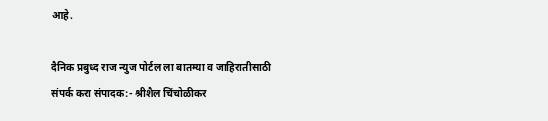आहे.

दैनिक प्रबुध्द राज न्युज पोर्टल ला बातम्या व जाहिरातीसाठी संपर्क करा संपादक:- श्रीशैल चिंचोळीकर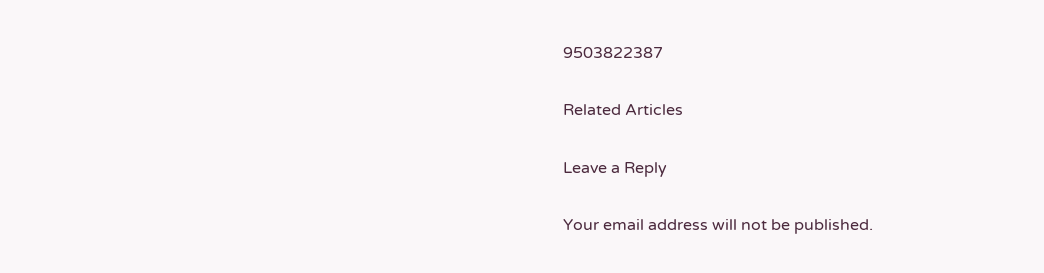9503822387

Related Articles

Leave a Reply

Your email address will not be published.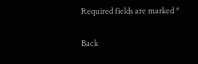Required fields are marked *

Back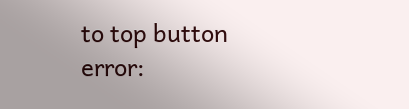to top button
error: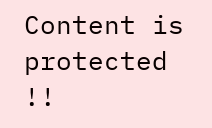Content is protected !!